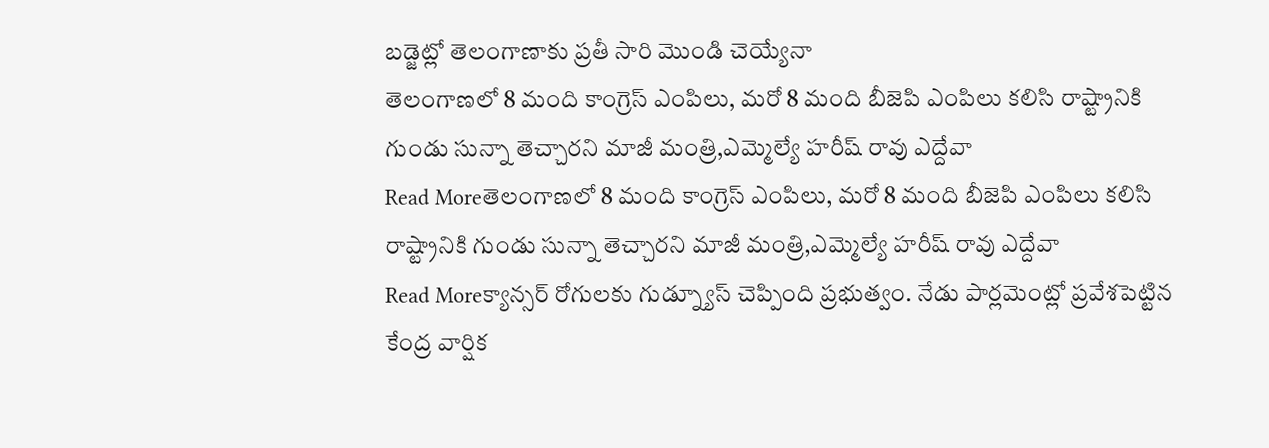బడ్జెట్లో తెలంగాణాకు ప్రతీ సారి మొండి చెయ్యేనా
తెలంగాణలో 8 మంది కాంగ్రెస్ ఎంపిలు, మరో 8 మంది బీజెపి ఎంపిలు కలిసి రాష్ట్రానికి గుండు సున్నా తెచ్చారని మాజీ మంత్రి,ఎమ్మెల్యే హరీష్ రావు ఎద్దేవా
Read Moreతెలంగాణలో 8 మంది కాంగ్రెస్ ఎంపిలు, మరో 8 మంది బీజెపి ఎంపిలు కలిసి రాష్ట్రానికి గుండు సున్నా తెచ్చారని మాజీ మంత్రి,ఎమ్మెల్యే హరీష్ రావు ఎద్దేవా
Read Moreక్యాన్సర్ రోగులకు గుడ్న్యూస్ చెప్పింది ప్రభుత్వం. నేడు పార్లమెంట్లో ప్రవేశపెట్టిన కేంద్ర వార్షిక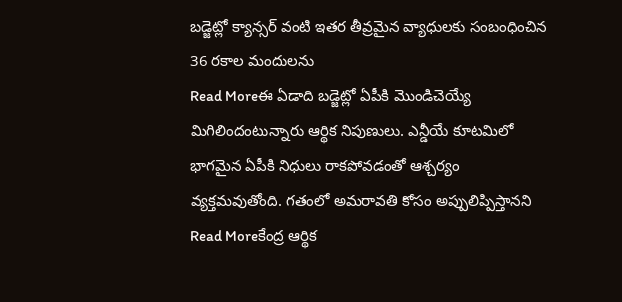బడ్జెట్లో క్యాన్సర్ వంటి ఇతర తీవ్రమైన వ్యాధులకు సంబంధించిన 36 రకాల మందులను
Read Moreఈ ఏడాది బడ్జెట్లో ఏపీకి మొండిచెయ్యే మిగిలిందంటున్నారు ఆర్థిక నిపుణులు. ఎన్డీయే కూటమిలో భాగమైన ఏపీకి నిధులు రాకపోవడంతో ఆశ్చర్యం వ్యక్తమవుతోంది. గతంలో అమరావతి కోసం అప్పులిప్పిస్తానని
Read Moreకేంద్ర ఆర్థిక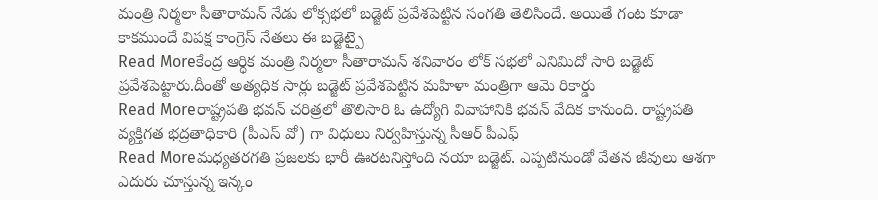మంత్రి నిర్మలా సీతారామన్ నేడు లోక్సభలో బడ్జెట్ ప్రవేశపెట్టిన సంగతి తెలిసిందే. అయితే గంట కూడా కాకముందే విపక్ష కాంగ్రెస్ నేతలు ఈ బడ్జెట్పై
Read Moreకేంద్ర ఆర్ధిక మంత్రి నిర్మలా సీతారామన్ శనివారం లోక్ సభలో ఎనిమిదో సారి బడ్జెట్ ప్రవేశపెట్టారు.దీంతో అత్యధిక సార్లు బడ్జెట్ ప్రవేశపెట్టిన మహిళా మంత్రిగా ఆమె రికార్డు
Read Moreరాష్ట్రపతి భవన్ చరిత్రలో తొలిసారి ఓ ఉద్యోగి వివాహానికి భవన్ వేదిక కానుంది. రాష్ట్రపతి వ్యక్తిగత భద్రతాధికారి (పీఎస్ వో) గా విధులు నిర్వహిస్తున్న సీఆర్ పీఎఫ్
Read Moreమధ్యతరగతి ప్రజలకు భారీ ఊరటనిస్తోంది నయా బడ్జెట్. ఎప్పటినుండో వేతన జీవులు ఆశగా ఎదురు చూస్తున్న ఇన్కం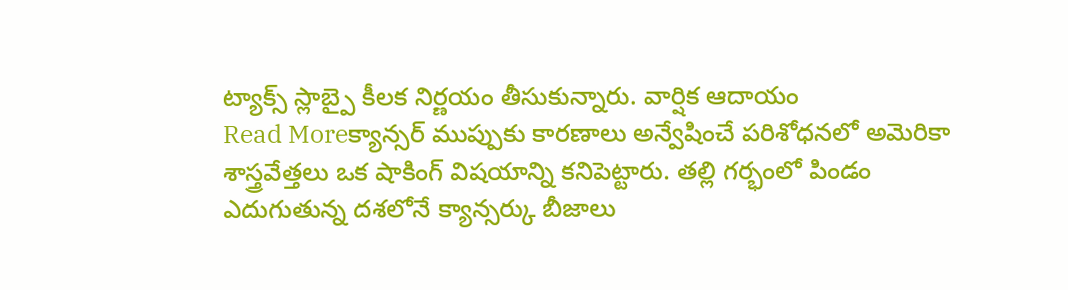ట్యాక్స్ స్లాబ్పై కీలక నిర్ణయం తీసుకున్నారు. వార్షిక ఆదాయం
Read Moreక్యాన్సర్ ముప్పుకు కారణాలు అన్వేషించే పరిశోధనలో అమెరికా శాస్త్రవేత్తలు ఒక షాకింగ్ విషయాన్ని కనిపెట్టారు. తల్లి గర్భంలో పిండం ఎదుగుతున్న దశలోనే క్యాన్సర్కు బీజాలు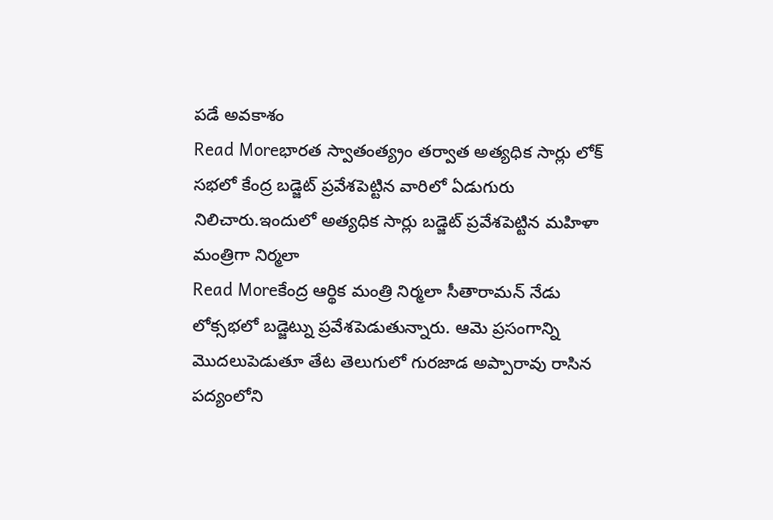పడే అవకాశం
Read Moreభారత స్వాతంత్య్రం తర్వాత అత్యధిక సార్లు లోక్ సభలో కేంద్ర బడ్జెట్ ప్రవేశపెట్టిన వారిలో ఏడుగురు నిలిచారు.ఇందులో అత్యధిక సార్లు బడ్జెట్ ప్రవేశపెట్టిన మహిళా మంత్రిగా నిర్మలా
Read Moreకేంద్ర ఆర్థిక మంత్రి నిర్మలా సీతారామన్ నేడు లోక్సభలో బడ్జెట్ను ప్రవేశపెడుతున్నారు. ఆమె ప్రసంగాన్ని మొదలుపెడుతూ తేట తెలుగులో గురజాడ అప్పారావు రాసిన పద్యంలోని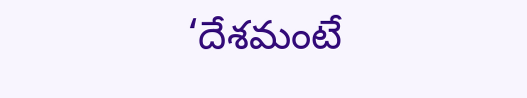‘దేశమంటే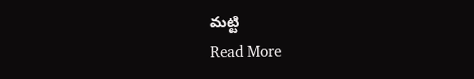మట్టి
Read More